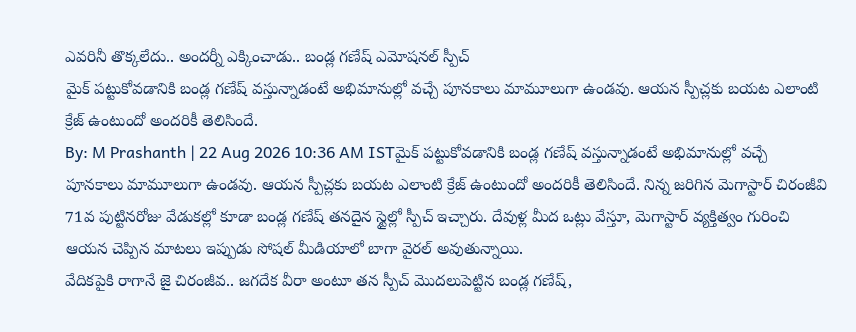ఎవరినీ తొక్కలేదు.. అందర్నీ ఎక్కించాడు.. బండ్ల గణేష్ ఎమోషనల్ స్పీచ్
మైక్ పట్టుకోవడానికి బండ్ల గణేష్ వస్తున్నాడంటే అభిమానుల్లో వచ్చే పూనకాలు మామూలుగా ఉండవు. ఆయన స్పీచ్లకు బయట ఎలాంటి క్రేజ్ ఉంటుందో అందరికీ తెలిసిందే.
By: M Prashanth | 22 Aug 2026 10:36 AM ISTమైక్ పట్టుకోవడానికి బండ్ల గణేష్ వస్తున్నాడంటే అభిమానుల్లో వచ్చే పూనకాలు మామూలుగా ఉండవు. ఆయన స్పీచ్లకు బయట ఎలాంటి క్రేజ్ ఉంటుందో అందరికీ తెలిసిందే. నిన్న జరిగిన మెగాస్టార్ చిరంజీవి 71వ పుట్టినరోజు వేడుకల్లో కూడా బండ్ల గణేష్ తనదైన స్టైల్లో స్పీచ్ ఇచ్చారు. దేవుళ్ల మీద ఒట్లు వేస్తూ, మెగాస్టార్ వ్యక్తిత్వం గురించి ఆయన చెప్పిన మాటలు ఇప్పుడు సోషల్ మీడియాలో బాగా వైరల్ అవుతున్నాయి.
వేదికపైకి రాగానే జై చిరంజీవ.. జగదేక వీరా అంటూ తన స్పీచ్ మొదలుపెట్టిన బండ్ల గణేష్,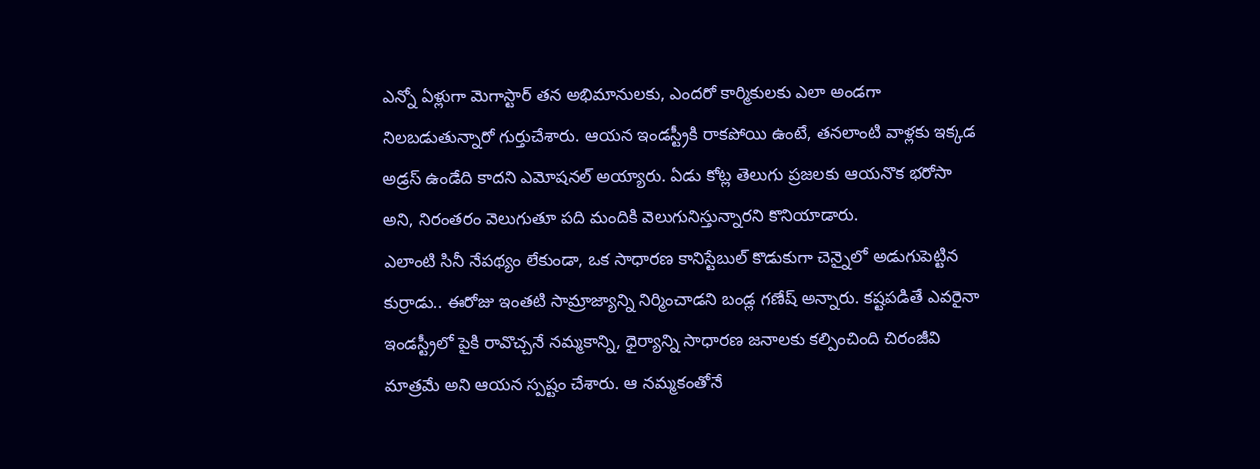ఎన్నో ఏళ్లుగా మెగాస్టార్ తన అభిమానులకు, ఎందరో కార్మికులకు ఎలా అండగా నిలబడుతున్నారో గుర్తుచేశారు. ఆయన ఇండస్ట్రీకి రాకపోయి ఉంటే, తనలాంటి వాళ్లకు ఇక్కడ అడ్రస్ ఉండేది కాదని ఎమోషనల్ అయ్యారు. ఏడు కోట్ల తెలుగు ప్రజలకు ఆయనొక భరోసా అని, నిరంతరం వెలుగుతూ పది మందికి వెలుగునిస్తున్నారని కొనియాడారు.
ఎలాంటి సినీ నేపథ్యం లేకుండా, ఒక సాధారణ కానిస్టేబుల్ కొడుకుగా చెన్నైలో అడుగుపెట్టిన కుర్రాడు.. ఈరోజు ఇంతటి సామ్రాజ్యాన్ని నిర్మించాడని బండ్ల గణేష్ అన్నారు. కష్టపడితే ఎవరైనా ఇండస్ట్రీలో పైకి రావొచ్చనే నమ్మకాన్ని, ధైర్యాన్ని సాధారణ జనాలకు కల్పించింది చిరంజీవి మాత్రమే అని ఆయన స్పష్టం చేశారు. ఆ నమ్మకంతోనే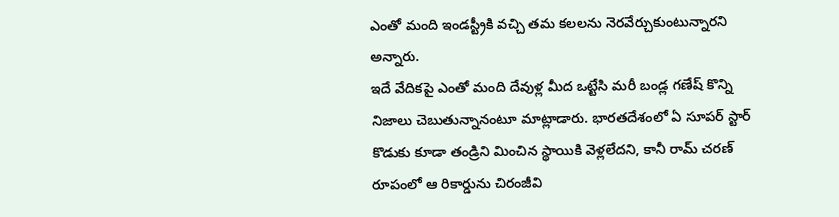ఎంతో మంది ఇండస్ట్రీకి వచ్చి తమ కలలను నెరవేర్చుకుంటున్నారని అన్నారు.
ఇదే వేదికపై ఎంతో మంది దేవుళ్ల మీద ఒట్టేసి మరీ బండ్ల గణేష్ కొన్ని నిజాలు చెబుతున్నానంటూ మాట్లాడారు. భారతదేశంలో ఏ సూపర్ స్టార్ కొడుకు కూడా తండ్రిని మించిన స్థాయికి వెళ్లలేదని, కానీ రామ్ చరణ్ రూపంలో ఆ రికార్డును చిరంజీవి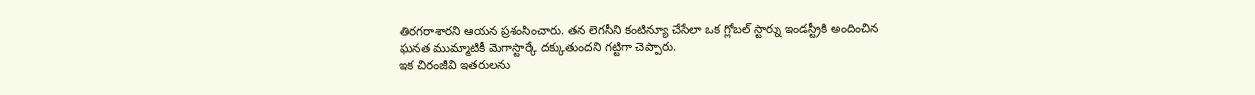తిరగరాశారని ఆయన ప్రశంసించారు. తన లెగసీని కంటిన్యూ చేసేలా ఒక గ్లోబల్ స్టార్ను ఇండస్ట్రీకి అందించిన ఘనత ముమ్మాటికీ మెగాస్టార్కే దక్కుతుందని గట్టిగా చెప్పారు.
ఇక చిరంజీవి ఇతరులను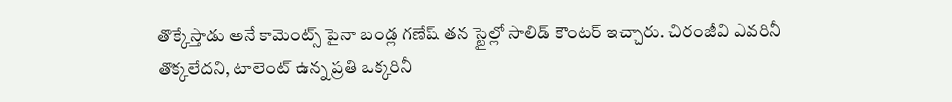తొక్కేస్తాడు అనే కామెంట్స్ పైనా బండ్ల గణేష్ తన స్టైల్లో సాలిడ్ కౌంటర్ ఇచ్చారు. చిరంజీవి ఎవరినీ తొక్కలేదని, టాలెంట్ ఉన్న ప్రతి ఒక్కరినీ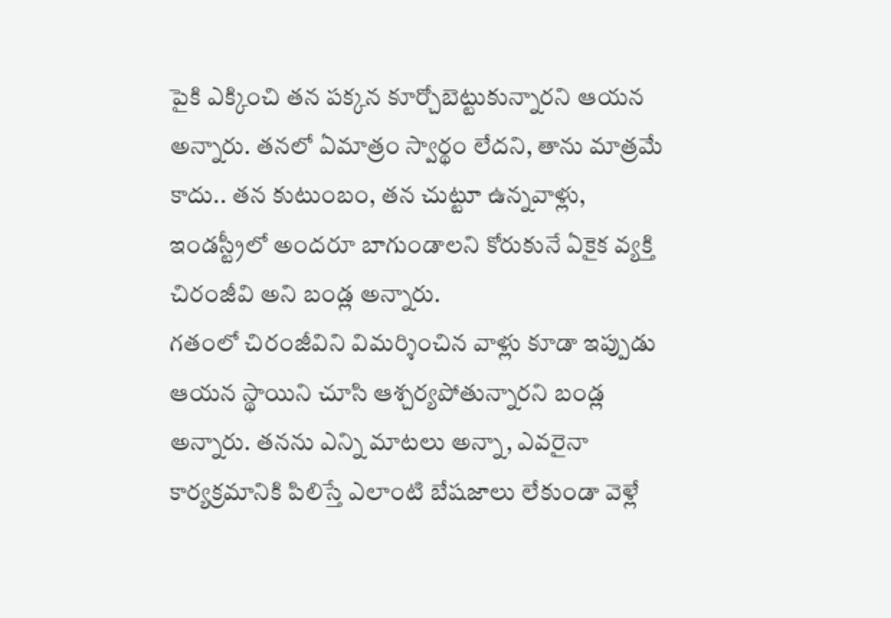పైకి ఎక్కించి తన పక్కన కూర్చోబెట్టుకున్నారని ఆయన అన్నారు. తనలో ఏమాత్రం స్వార్థం లేదని, తాను మాత్రమే కాదు.. తన కుటుంబం, తన చుట్టూ ఉన్నవాళ్లు, ఇండస్ట్రీలో అందరూ బాగుండాలని కోరుకునే ఏకైక వ్యక్తి చిరంజీవి అని బండ్ల అన్నారు.
గతంలో చిరంజీవిని విమర్శించిన వాళ్లు కూడా ఇప్పుడు ఆయన స్థాయిని చూసి ఆశ్చర్యపోతున్నారని బండ్ల అన్నారు. తనను ఎన్ని మాటలు అన్నా, ఎవరైనా కార్యక్రమానికి పిలిస్తే ఎలాంటి బేషజాలు లేకుండా వెళ్లే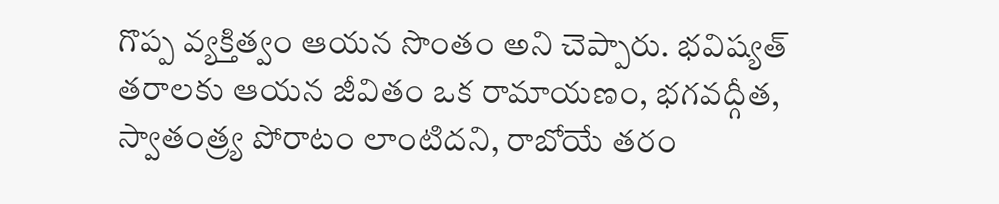గొప్ప వ్యక్తిత్వం ఆయన సొంతం అని చెప్పారు. భవిష్యత్ తరాలకు ఆయన జీవితం ఒక రామాయణం, భగవద్గీత, స్వాతంత్ర్య పోరాటం లాంటిదని, రాబోయే తరం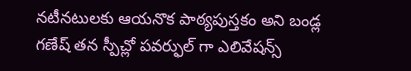నటీనటులకు ఆయనొక పాఠ్యపుస్తకం అని బండ్ల గణేష్ తన స్పీచ్లో పవర్ఫుల్ గా ఎలివేషన్స్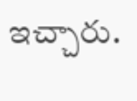ఇచ్చారు.